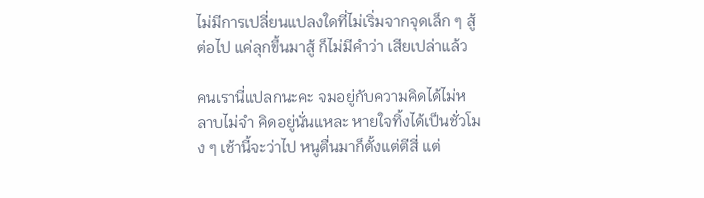ไม่มีการเปลี่ยนแปลงใดที่ไม่เริ่มจากจุดเล็ก ๆ สู้ต่อไป แค่ลุกขึ้นมาสู้ ก็ไม่มีคำว่า เสียเปล่าแล้ว

คนเรานี่แปลกนะคะ จมอยู่กับความคิดได้ไม่หลาบไม่จำ คิดอยู่นั่นแหละ หายใจทิ้งได้เป็นชั่วโมง ๆ เช้านี้จะว่าไป หนูตื่นมาก็ตั้งแต่ตีสี่ แต่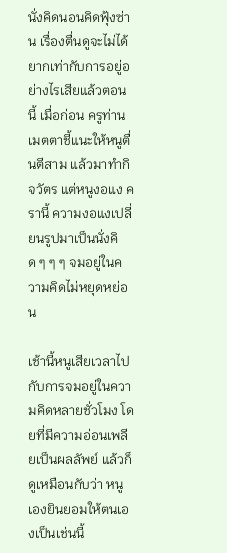นั่งคิดนอนคิดฟุ้งซ่าน เรื่องตื่นดูจะไม่ได้ยากเท่ากับการอยู่อย่างไรเสียแล้วตอนนี้ เมื่อก่อน ครูท่านเมตตาชี้แนะให้หนูตื่นตีสาม แล้วมาทำกิจวัตร แต่หนูงอแง ครานี้ ความงอแงเปลี่ยนรูปมาเป็นนั่งคิด ๆ ๆ ๆ จมอยู่ในความคิดไม่หยุดหย่อน

เช้านี้หนูเสียเวลาไปกับการจมอยู่ในความคิดหลายชั่วโมง โดยที่มีความอ่อนเพลียเป็นผลลัพย์ แล้วก็ดูเหมือนกับว่า หนูเองยินยอมให้ตนเองเป็นเช่นนี้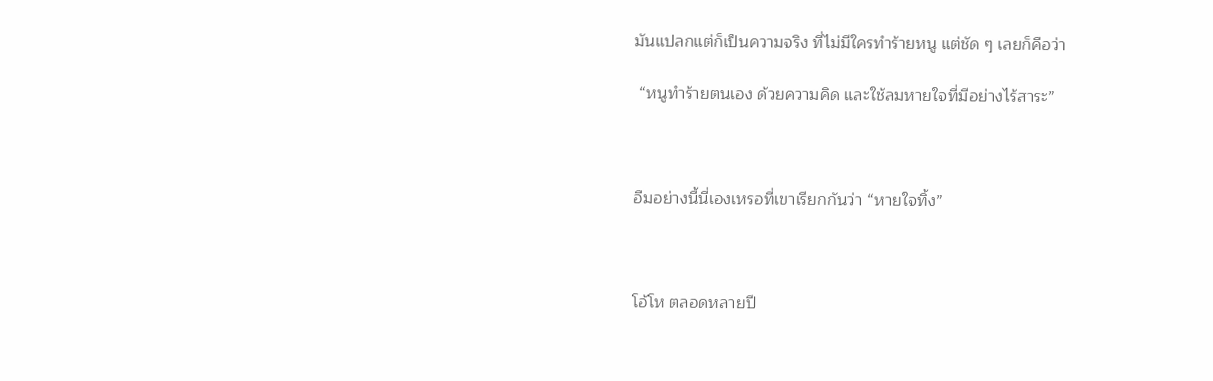มันแปลกแต่ก็เป็นความจริง ที่ไม่มีใครทำร้ายหนู แต่ชัด ๆ เลยก็คือว่า

 “หนูทำร้ายตนเอง ด้วยความคิด และใช้ลมหายใจที่มีอย่างไร้สาระ”



อืมอย่างนี้นี่เองเหรอที่เขาเรียกกันว่า “หายใจทิ้ง”



โอ้โห ตลอดหลายปี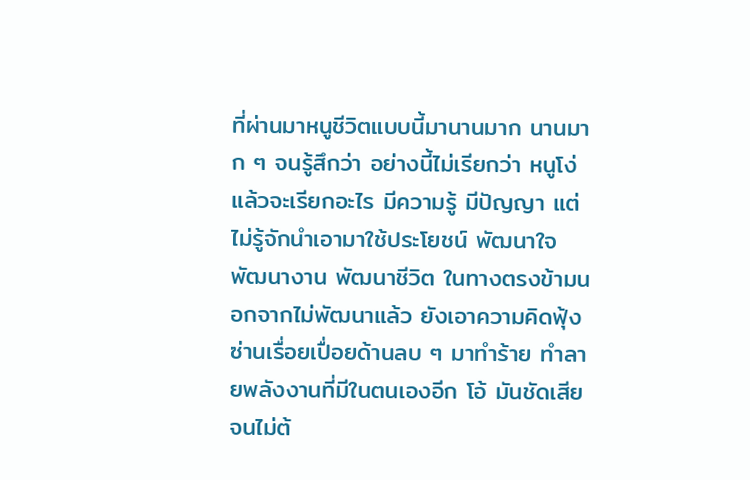ที่ผ่านมาหนูชีวิตแบบนี้มานานมาก นานมาก ๆ จนรู้สึกว่า อย่างนี้ไม่เรียกว่า หนูโง่ แล้วจะเรียกอะไร มีความรู้ มีปัญญา แต่ไม่รู้จักนำเอามาใช้ประโยชน์ พัฒนาใจ พัฒนางาน พัฒนาชีวิต ในทางตรงข้ามนอกจากไม่พัฒนาแล้ว ยังเอาความคิดฟุ้งซ่านเรื่อยเปื่อยด้านลบ ๆ มาทำร้าย ทำลายพลังงานที่มีในตนเองอีก โอ้ มันชัดเสียจนไม่ต้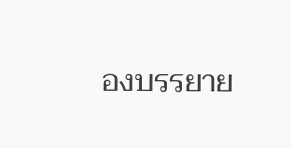องบรรยาย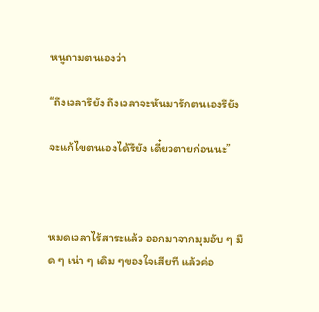หนูถามตนเองว่า

“ถึงเวลารึยัง ถึงเวลาจะหันมารักตนเองรึยัง

จะแก้ไขตนเองได้รึยัง เดี๋ยวตายก่อนนะ”



หมดเวลาไร้สาระแล้ว ออกมาจากมุมอับ ๆ มืด ๆ เน่า ๆ เดิม ๆของใจเสียที แล้วค่อ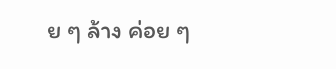ย ๆ ล้าง ค่อย ๆ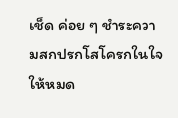เช็ด ค่อย ๆ ชำระความสกปรกโสโครกในใจให้หมด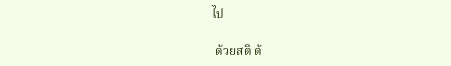ไป

 ด้วยสติ ด้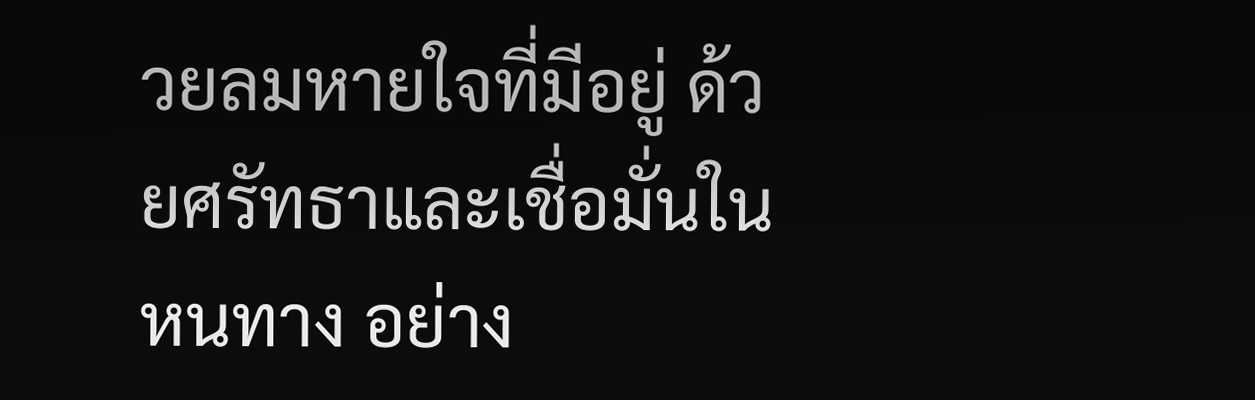วยลมหายใจที่มีอยู่ ด้วยศรัทธาและเชื่อมั่นในหนทาง อย่าง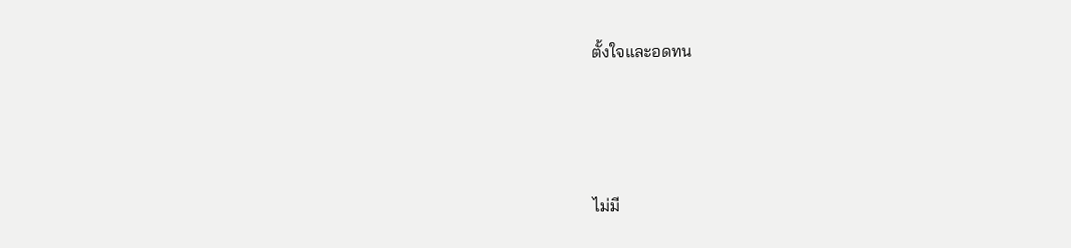ตั้งใจและอดทน





ไม่มี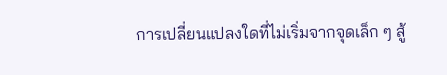การเปลี่ยนแปลงใดที่ไม่เริ่มจากจุดเล็ก ๆ สู้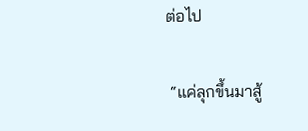ต่อไป

 “แค่ลุกขึ้นมาสู้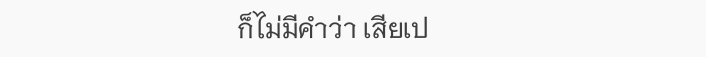ก็ไม่มีคำว่า เสียเป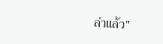ล่าแล้ว”